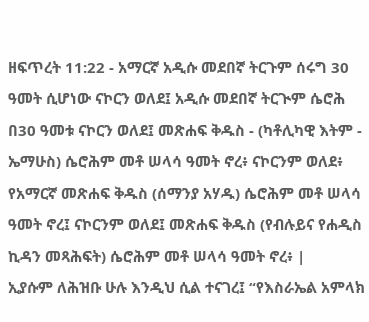ዘፍጥረት 11:22 - አማርኛ አዲሱ መደበኛ ትርጉም ሰሩግ 30 ዓመት ሲሆነው ናኮርን ወለደ፤ አዲሱ መደበኛ ትርጒም ሴሮሕ በ30 ዓመቱ ናኮርን ወለደ፤ መጽሐፍ ቅዱስ - (ካቶሊካዊ እትም - ኤማሁስ) ሴሮሕም መቶ ሠላሳ ዓመት ኖረ፥ ናኮርንም ወለደ፥ የአማርኛ መጽሐፍ ቅዱስ (ሰማንያ አሃዱ) ሴሮሕም መቶ ሠላሳ ዓመት ኖረ፤ ናኮርንም ወለደ፤ መጽሐፍ ቅዱስ (የብሉይና የሐዲስ ኪዳን መጻሕፍት) ሴሮሕም መቶ ሠላሳ ዓመት ኖረ፥ |
ኢያሱም ለሕዝቡ ሁሉ እንዲህ ሲል ተናገረ፤ “የእስራኤል አምላክ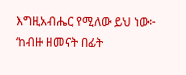እግዚአብሔር የሚለው ይህ ነው፦ ‘ከብዙ ዘመናት በፊት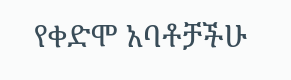የቀድሞ አባቶቻችሁ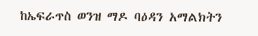ከኤፍራጥስ ወንዝ ማዶ ባዕዳን አማልክትን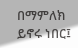በማምለክ ይኖሩ ነበር፤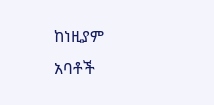ከነዚያም አባቶች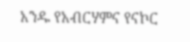አንዱ የአብርሃምና የናኮር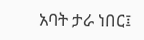አባት ታራ ነበር፤